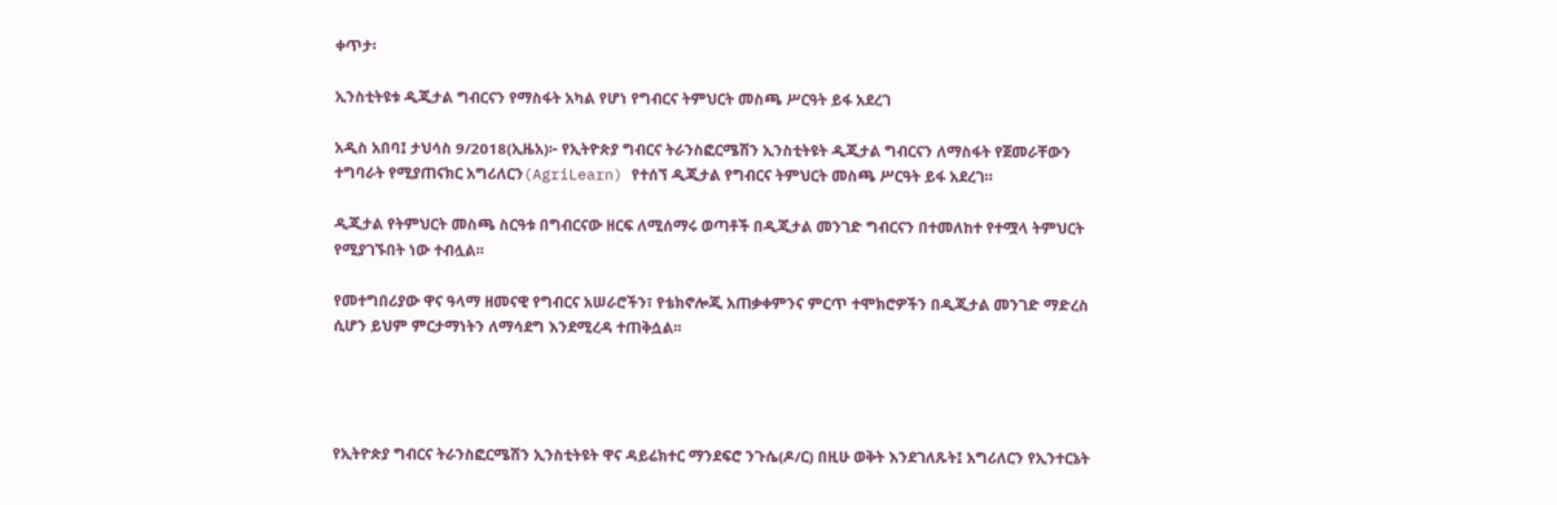ቀጥታ፡

ኢንስቲትዩቱ ዲጂታል ግብርናን የማስፋት አካል የሆነ የግብርና ትምህርት መስጫ ሥርዓት ይፋ አደረገ

አዲስ አበባ፤ ታህሳስ 9/2018(ኢዜአ)፦ የኢትዮጵያ ግብርና ትራንስፎርሜሽን ኢንስቲትዩት ዲጂታል ግብርናን ለማስፋት የጀመራቸውን ተግባራት የሚያጠናክር አግሪለርን(AgriLearn) የተሰኘ ዲጂታል የግብርና ትምህርት መስጫ ሥርዓት ይፋ አደረገ።

ዲጂታል የትምህርት መስጫ ስርዓቱ በግብርናው ዘርፍ ለሚሰማሩ ወጣቶች በዲጂታል መንገድ ግብርናን በተመለከተ የተሟላ ትምህርት የሚያገኙበት ነው ተብሏል፡፡

የመተግበሪያው ዋና ዓላማ ዘመናዊ የግብርና አሠራሮችን፣ የቴክኖሎጂ አጠቃቀምንና ምርጥ ተሞክሮዎችን በዲጂታል መንገድ ማድረስ ሲሆን ይህም ምርታማነትን ለማሳደግ እንደሚረዳ ተጠቅሷል፡፡




የኢትዮጵያ ግብርና ትራንስፎርሜሽን ኢንስቲትዩት ዋና ዳይሬክተር ማንደፍሮ ንጉሴ(ዶ/ር) በዚሁ ወቅት እንደገለጹት፤ አግሪለርን የኢንተርኔት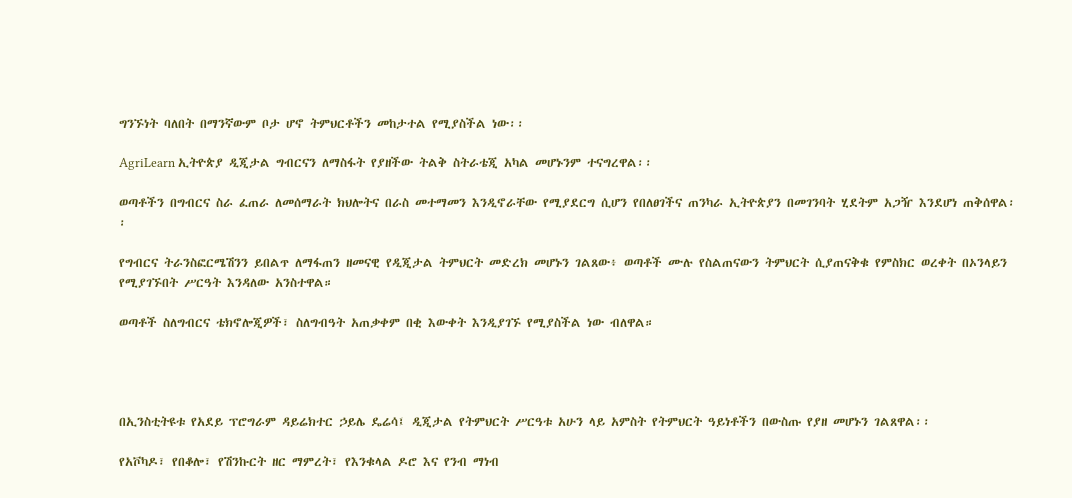ግንኙነት ባለበት በማንኛውም ቦታ ሆኖ ትምህርቶችን መከታተል የሚያስችል ነው፡፡

AgriLearn ኢትዮጵያ ዲጂታል ግብርናን ለማስፋት የያዘችው ትልቅ ስትራቴጂ አካል መሆኑንም ተናግረዋል፡፡

ወጣቶችን በግብርና ስራ ፈጠራ ለመሰማራት ክህሎትና በራስ መተማመን እንዲኖራቸው የሚያደርግ ሲሆን የበለፀገችና ጠንካራ ኢትዮጵያን በመገንባት ሂደትም አጋዥ እንደሆነ ጠቅሰዋል፡፡

የግብርና ትራንስፎርሜሽንን ይበልጥ ለማፋጠን ዘመናዊ የዲጂታል ትምህርት መድረክ መሆኑን ገልጸው፥ ወጣቶች ሙሉ የስልጠናውን ትምህርት ሲያጠናቅቁ የምስክር ወረቀት በኦንላይን የሚያገኙበት ሥርዓት እንዳለው አንስተዋል።

ወጣቶች ስለግብርና ቴክኖሎጂዎች፣ ስለግብዓት አጠቃቀም በቂ እውቀት እንዲያገኙ የሚያስችል ነው ብለዋል።




በኢንስቲትዩቱ የአደይ ፕሮግራም ዳይሬክተር ኃይሌ ዴሬሳ፤ ዲጂታል የትምህርት ሥርዓቱ አሁን ላይ አምስት የትምህርት ዓይነቶችን በውስጡ የያዘ መሆኑን ገልጸዋል፡፡

የአቮካዶ፣ የበቆሎ፣ የሽንኩርት ዘር ማምረት፣ የእንቁላል ዶሮ እና የንብ ማነብ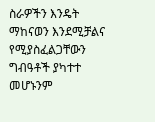ስራዎችን እንዴት ማከናወን እንደሚቻልና የሚያስፈልጋቸውን ግብዓቶች ያካተተ መሆኑንም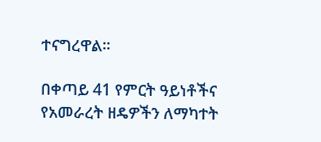ተናግረዋል፡፡

በቀጣይ 41 የምርት ዓይነቶችና የአመራረት ዘዴዎችን ለማካተት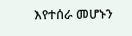እየተሰራ መሆኑን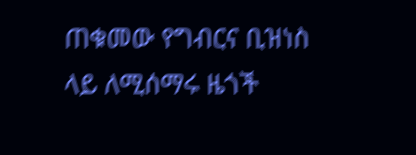ጠቁመው የግብርና ቢዝነስ ላይ ለሚሰማሩ ዜጎች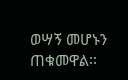ወሣኝ መሆኑን ጠቁመዋል፡፡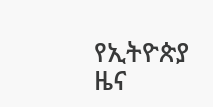የኢትዮጵያ ዜና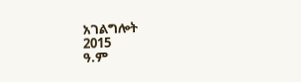አገልግሎት
2015
ዓ.ም